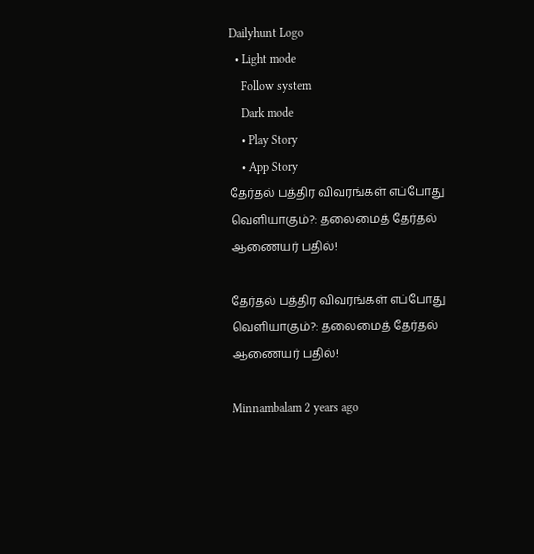Dailyhunt Logo
  • Light mode
    Follow system
    Dark mode
    • Play Story
    • App Story
தேர்தல் பத்திர விவரங்கள் எப்போது வெளியாகும்?: தலைமைத் தேர்தல் ஆணையர் பதில்!

தேர்தல் பத்திர விவரங்கள் எப்போது வெளியாகும்?: தலைமைத் தேர்தல் ஆணையர் பதில்!

Minnambalam 2 years ago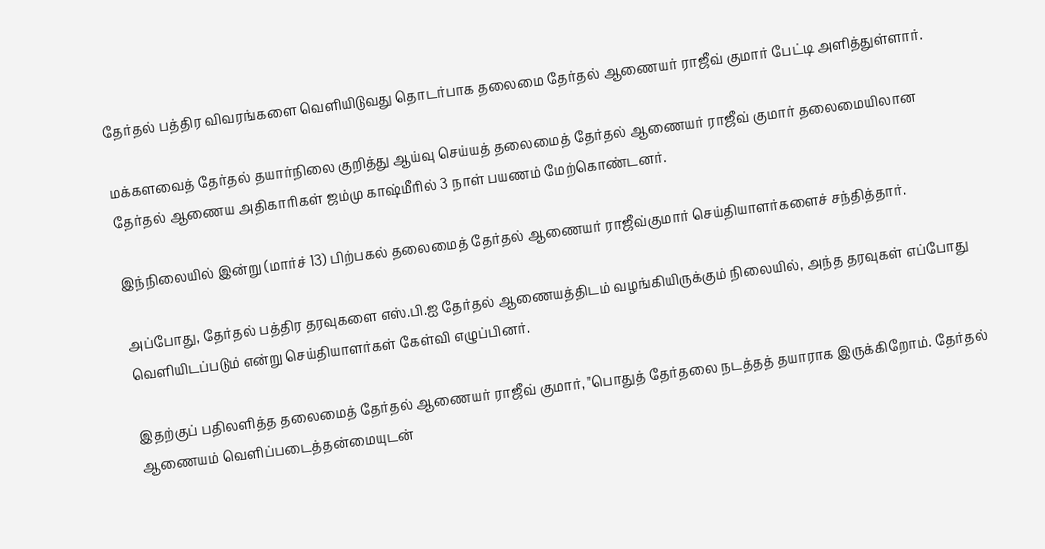தேர்தல் பத்திர விவரங்களை வெளியிடுவது தொடர்பாக தலைமை தேர்தல் ஆணையர் ராஜீவ் குமார் பேட்டி அளித்துள்ளார்.

மக்களவைத் தேர்தல் தயார்நிலை குறித்து ஆய்வு செய்யத் தலைமைத் தேர்தல் ஆணையர் ராஜீவ் குமார் தலைமையிலான தேர்தல் ஆணைய அதிகாரிகள் ஜம்மு காஷ்மீரில் 3 நாள் பயணம் மேற்கொண்டனர்.

இந்நிலையில் இன்று (மார்ச் 13) பிற்பகல் தலைமைத் தேர்தல் ஆணையர் ராஜீவ்குமார் செய்தியாளர்களைச் சந்தித்தார்.

அப்போது, தேர்தல் பத்திர தரவுகளை எஸ்.பி.ஐ தேர்தல் ஆணையத்திடம் வழங்கியிருக்கும் நிலையில், அந்த தரவுகள் எப்போது வெளியிடப்படும் என்று செய்தியாளர்கள் கேள்வி எழுப்பினர்.

இதற்குப் பதிலளித்த தலைமைத் தேர்தல் ஆணையர் ராஜீவ் குமார், "பொதுத் தேர்தலை நடத்தத் தயாராக இருக்கிறோம். தேர்தல் ஆணையம் வெளிப்படைத்தன்மையுடன்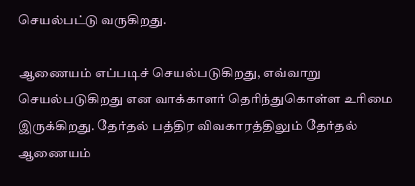செயல்பட்டு வருகிறது.

ஆணையம் எப்படிச் செயல்படுகிறது, எவ்வாறு செயல்படுகிறது என வாக்காளர் தெரிந்துகொள்ள உரிமை இருக்கிறது. தேர்தல் பத்திர விவகாரத்திலும் தேர்தல் ஆணையம்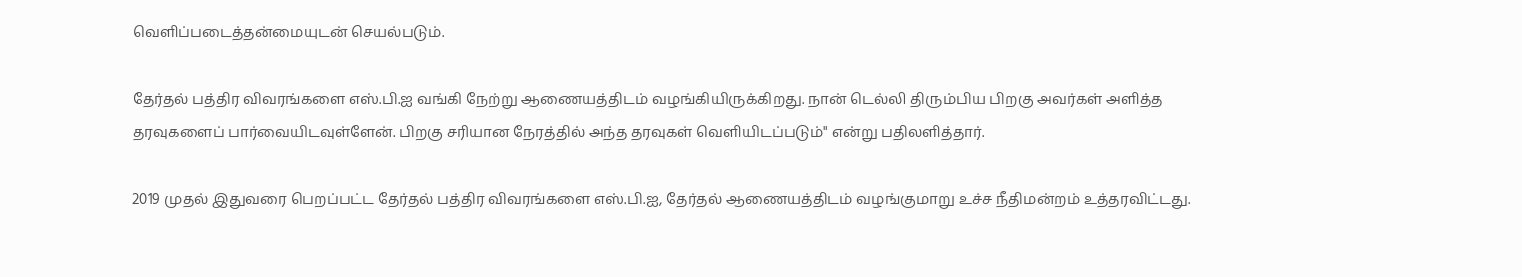வெளிப்படைத்தன்மையுடன் செயல்படும்.

தேர்தல் பத்திர விவரங்களை எஸ்.பி.ஐ வங்கி நேற்று ஆணையத்திடம் வழங்கியிருக்கிறது. நான் டெல்லி திரும்பிய பிறகு அவர்கள் அளித்த தரவுகளைப் பார்வையிடவுள்ளேன். பிறகு சரியான நேரத்தில் அந்த தரவுகள் வெளியிடப்படும்" என்று பதிலளித்தார்.

2019 முதல் இதுவரை பெறப்பட்ட தேர்தல் பத்திர விவரங்களை எஸ்.பி.ஐ, தேர்தல் ஆணையத்திடம் வழங்குமாறு உச்ச நீதிமன்றம் உத்தரவிட்டது.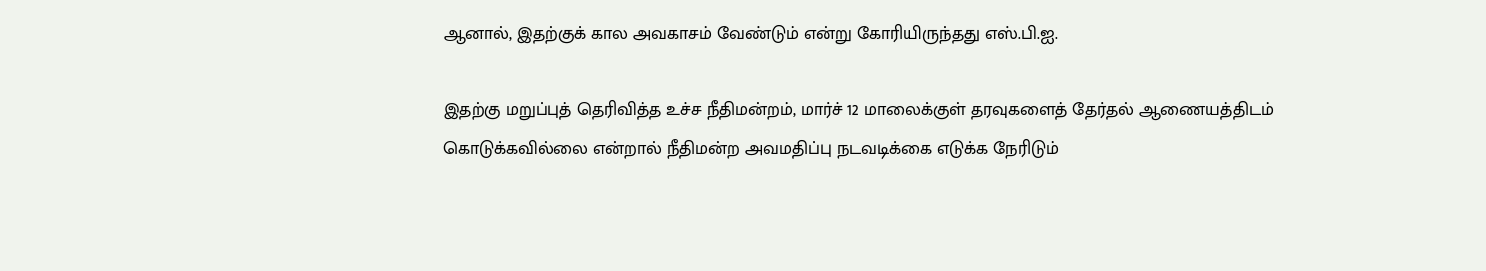ஆனால், இதற்குக் கால அவகாசம் வேண்டும் என்று கோரியிருந்தது எஸ்.பி.ஐ.

இதற்கு மறுப்புத் தெரிவித்த உச்ச நீதிமன்றம், மார்ச் 12 மாலைக்குள் தரவுகளைத் தேர்தல் ஆணையத்திடம் கொடுக்கவில்லை என்றால் நீதிமன்ற அவமதிப்பு நடவடிக்கை எடுக்க நேரிடும்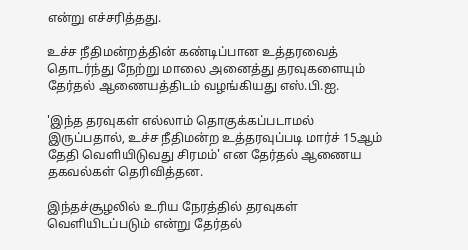என்று எச்சரித்தது.

உச்ச நீதிமன்றத்தின் கண்டிப்பான உத்தரவைத் தொடர்ந்து நேற்று மாலை அனைத்து தரவுகளையும் தேர்தல் ஆணையத்திடம் வழங்கியது எஸ்.பி.ஐ.

'இந்த தரவுகள் எல்லாம் தொகுக்கப்படாமல் இருப்பதால், உச்ச நீதிமன்ற உத்தரவுப்படி மார்ச் 15ஆம் தேதி வெளியிடுவது சிரமம்' என தேர்தல் ஆணைய தகவல்கள் தெரிவித்தன.

இந்தச்சூழலில் உரிய நேரத்தில் தரவுகள் வெளியிடப்படும் என்று தேர்தல்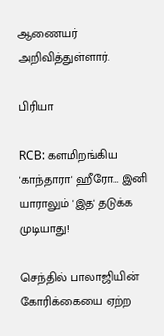ஆணையர் அறிவித்துள்ளார்.

பிரியா

RCB: களமிறங்கிய 'காந்தாரா' ஹீரோ… இனி யாராலும் 'இத' தடுக்க முடியாது!

செந்தில் பாலாஜியின் கோரிக்கையை ஏற்ற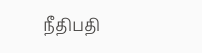நீதிபதி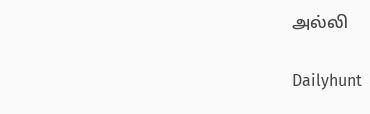அல்லி

Dailyhunt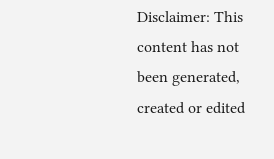Disclaimer: This content has not been generated, created or edited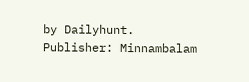by Dailyhunt. Publisher: Minnambalam